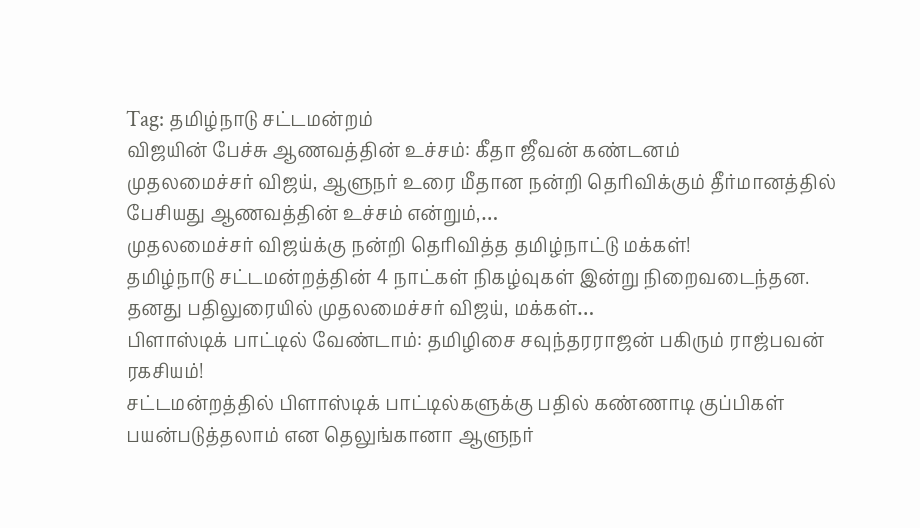Tag: தமிழ்நாடு சட்டமன்றம்
விஜயின் பேச்சு ஆணவத்தின் உச்சம்: கீதா ஜீவன் கண்டனம்
முதலமைச்சர் விஜய், ஆளுநர் உரை மீதான நன்றி தெரிவிக்கும் தீர்மானத்தில் பேசியது ஆணவத்தின் உச்சம் என்றும்,…
முதலமைச்சர் விஜய்க்கு நன்றி தெரிவித்த தமிழ்நாட்டு மக்கள்!
தமிழ்நாடு சட்டமன்றத்தின் 4 நாட்கள் நிகழ்வுகள் இன்று நிறைவடைந்தன. தனது பதிலுரையில் முதலமைச்சர் விஜய், மக்கள்…
பிளாஸ்டிக் பாட்டில் வேண்டாம்: தமிழிசை சவுந்தரராஜன் பகிரும் ராஜ்பவன் ரகசியம்!
சட்டமன்றத்தில் பிளாஸ்டிக் பாட்டில்களுக்கு பதில் கண்ணாடி குப்பிகள் பயன்படுத்தலாம் என தெலுங்கானா ஆளுநர்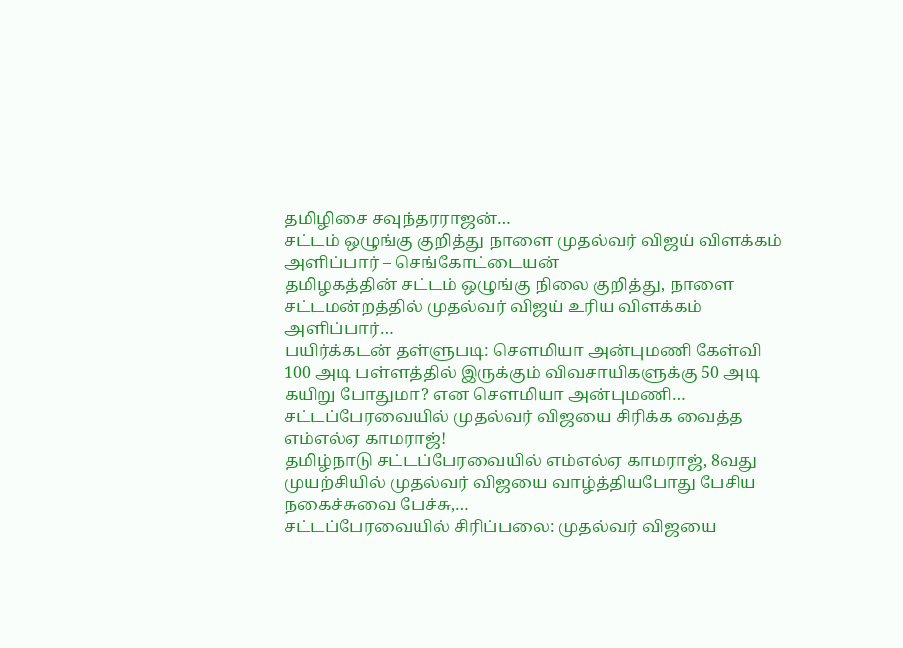தமிழிசை சவுந்தரராஜன்…
சட்டம் ஒழுங்கு குறித்து நாளை முதல்வர் விஜய் விளக்கம் அளிப்பார் – செங்கோட்டையன்
தமிழகத்தின் சட்டம் ஒழுங்கு நிலை குறித்து, நாளை சட்டமன்றத்தில் முதல்வர் விஜய் உரிய விளக்கம் அளிப்பார்…
பயிர்க்கடன் தள்ளுபடி: சௌமியா அன்புமணி கேள்வி
100 அடி பள்ளத்தில் இருக்கும் விவசாயிகளுக்கு 50 அடி கயிறு போதுமா? என சௌமியா அன்புமணி…
சட்டப்பேரவையில் முதல்வர் விஜயை சிரிக்க வைத்த எம்எல்ஏ காமராஜ்!
தமிழ்நாடு சட்டப்பேரவையில் எம்எல்ஏ காமராஜ், 8வது முயற்சியில் முதல்வர் விஜயை வாழ்த்தியபோது பேசிய நகைச்சுவை பேச்சு,…
சட்டப்பேரவையில் சிரிப்பலை: முதல்வர் விஜயை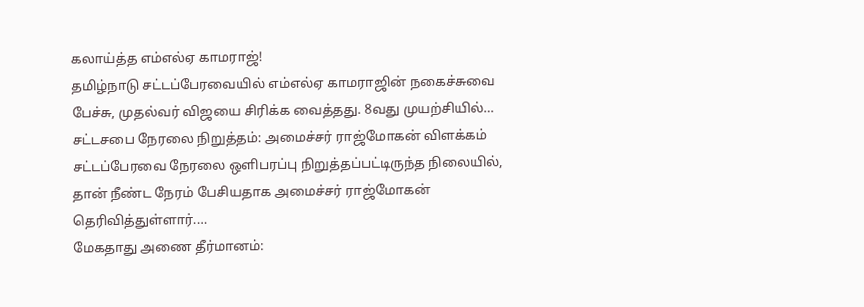கலாய்த்த எம்எல்ஏ காமராஜ்!
தமிழ்நாடு சட்டப்பேரவையில் எம்எல்ஏ காமராஜின் நகைச்சுவை பேச்சு, முதல்வர் விஜயை சிரிக்க வைத்தது. 8வது முயற்சியில்…
சட்டசபை நேரலை நிறுத்தம்: அமைச்சர் ராஜ்மோகன் விளக்கம்
சட்டப்பேரவை நேரலை ஒளிபரப்பு நிறுத்தப்பட்டிருந்த நிலையில், தான் நீண்ட நேரம் பேசியதாக அமைச்சர் ராஜ்மோகன் தெரிவித்துள்ளார்.…
மேகதாது அணை தீர்மானம்: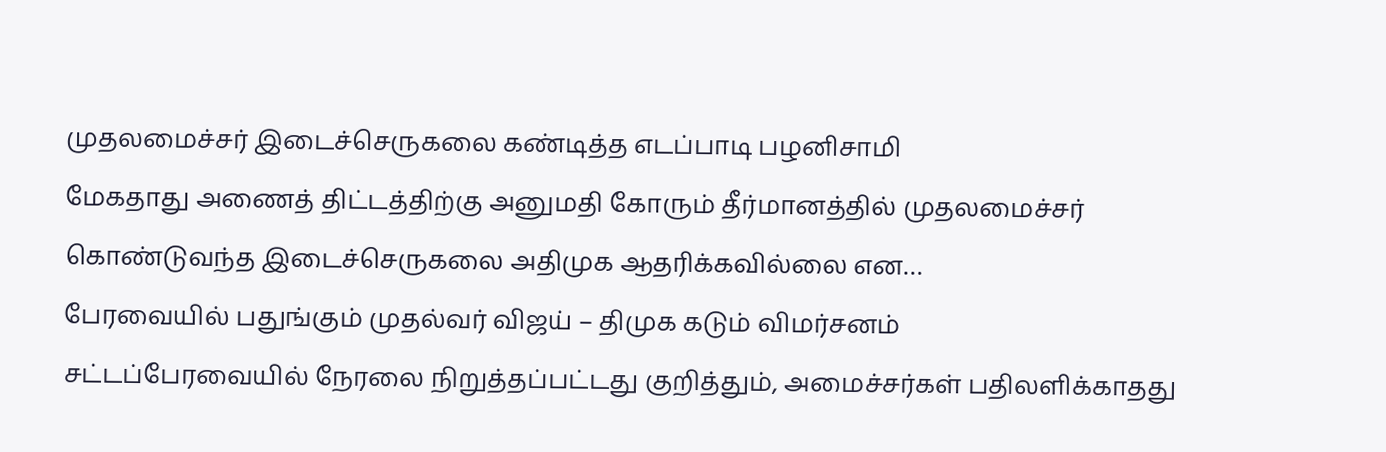முதலமைச்சர் இடைச்செருகலை கண்டித்த எடப்பாடி பழனிசாமி
மேகதாது அணைத் திட்டத்திற்கு அனுமதி கோரும் தீர்மானத்தில் முதலமைச்சர் கொண்டுவந்த இடைச்செருகலை அதிமுக ஆதரிக்கவில்லை என…
பேரவையில் பதுங்கும் முதல்வர் விஜய் – திமுக கடும் விமர்சனம்
சட்டப்பேரவையில் நேரலை நிறுத்தப்பட்டது குறித்தும், அமைச்சர்கள் பதிலளிக்காதது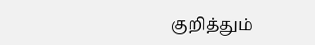குறித்தும்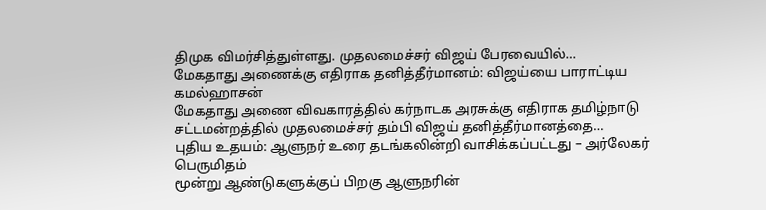திமுக விமர்சித்துள்ளது. முதலமைச்சர் விஜய் பேரவையில்…
மேகதாது அணைக்கு எதிராக தனித்தீர்மானம்: விஜய்யை பாராட்டிய கமல்ஹாசன்
மேகதாது அணை விவகாரத்தில் கர்நாடக அரசுக்கு எதிராக தமிழ்நாடு சட்டமன்றத்தில் முதலமைச்சர் தம்பி விஜய் தனித்தீர்மானத்தை…
புதிய உதயம்: ஆளுநர் உரை தடங்கலின்றி வாசிக்கப்பட்டது – அர்லேகர் பெருமிதம்
மூன்று ஆண்டுகளுக்குப் பிறகு ஆளுநரின்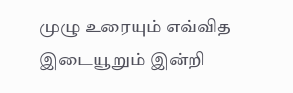முழு உரையும் எவ்வித இடையூறும் இன்றி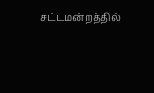சட்டமன்றத்தில்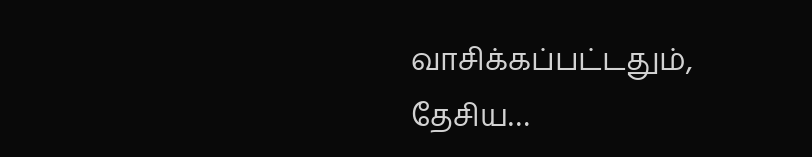வாசிக்கப்பட்டதும், தேசிய…